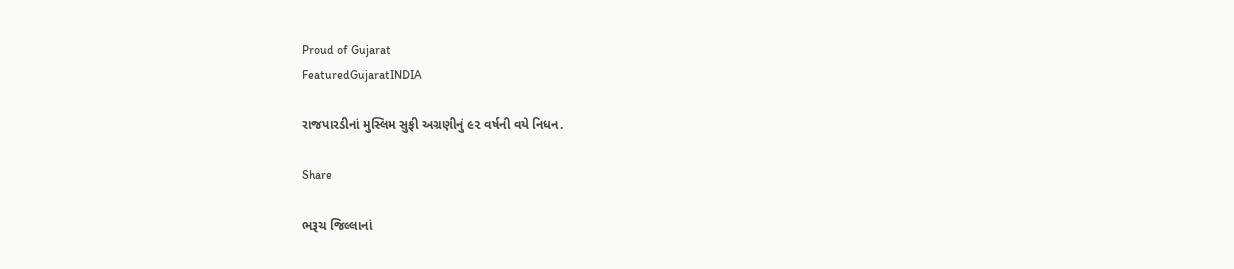Proud of Gujarat
FeaturedGujaratINDIA

રાજપારડીનાં મુસ્લિમ સુફી અગ્રણીનું ૯૨ વર્ષની વયે નિધન.

Share

ભરૂચ જિલ્લાનાં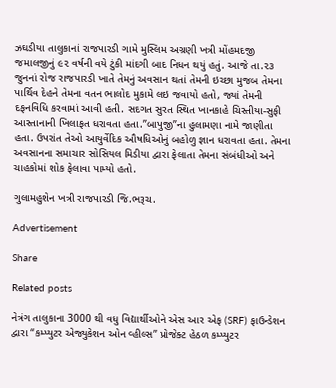ઝઘડીયા તાલુકાનાં રાજપારડી ગામે મુસ્લિમ અગ્રણી ખત્રી મોંહમદજી જમાલજીનું ૯૨ વર્ષની વયે ટુંકી માંદગી બાદ નિધન થયું હતું. આજે તા.૨૩ જુનનાં રોજ રાજપારડી ખાતે તેમનું અવસાન થતાં તેમની ઇચ્છા મુજબ તેમના પાર્થિવ દેહને તેમના વતન ભાલોદ મુકામે લઇ જવાયો હતો, જ્યાં તેમની દફનવિધિ કરવામાં આવી હતી. સદગત સુરત સ્થિત ખાનકાહે ચિસ્તીયા-સુફી આસ્તાનાની ખિલાફત ધરાવતા હતા.”બાપુજી”ના હુલામણા નામે જાણીતા હતા. ઉપરાંત તેઓ આયુર્વેદિક ઔષધિઓનું બહોળુ જ્ઞાન ધરાવતા હતા. તેમના અવસાનના સમાચાર સોસિયલ મિડીયા દ્વારા ફેલાતા તેમના સંબંધીઓ અને ચાહકોમાં શોક ફેલાવા પામ્યો હતો.

ગુલામહુશેન ખત્રી રાજપારડી જિ.ભરૂચ.

Advertisement

Share

Related posts

નેત્રંગ તાલુકાના 3000 થી વધુ વિદ્યાર્થીઓને એસ આર એફ (SRF) ફાઉન્ડેશન દ્વારા “કમ્પ્યુટર એજ્યુકેશન ઓન વ્હીલ્સ” પ્રોજેક્ટ હેઠળ કમ્પ્યુટર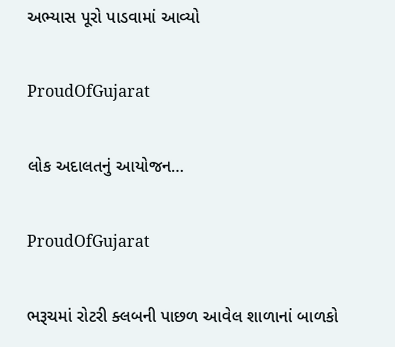અભ્યાસ પૂરો પાડવામાં આવ્યો

ProudOfGujarat

લોક અદાલતનું આયોજન…

ProudOfGujarat

ભરૂચમાં રોટરી ક્લબની પાછળ આવેલ શાળાનાં બાળકો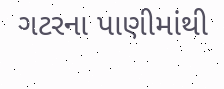ગટરના પાણીમાંથી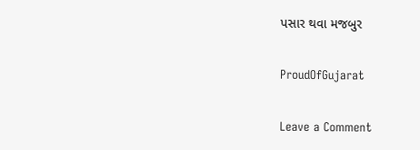પસાર થવા મજબુર

ProudOfGujarat

Leave a Comment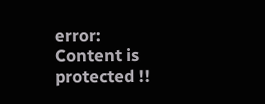error: Content is protected !!